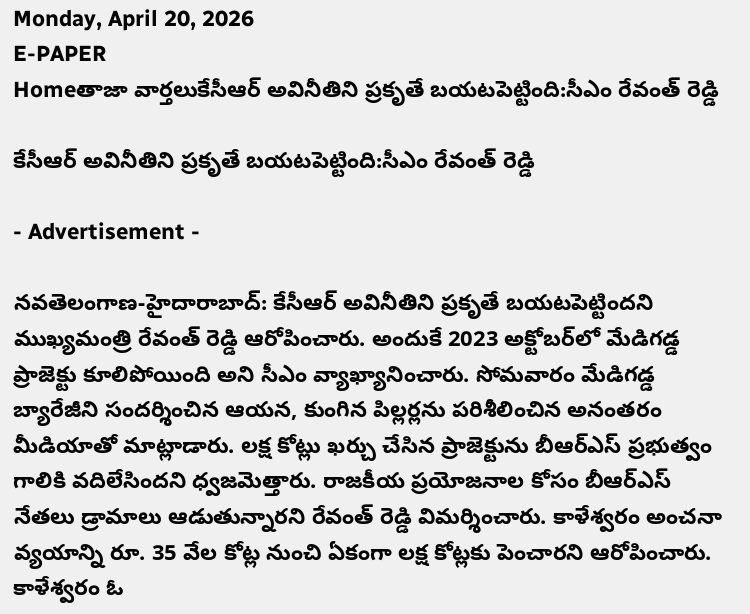Monday, April 20, 2026
E-PAPER
Homeతాజా వార్తలుకేసీఆర్ అవినీతిని ప్రకృతే బయటపెట్టింది:సీఎం రేవంత్ రెడ్డి

కేసీఆర్ అవినీతిని ప్రకృతే బయటపెట్టింది:సీఎం రేవంత్ రెడ్డి

- Advertisement -

న‌వ‌తెలంగాణ‌-హైదారాబాద్: కేసీఆర్ అవినీతిని ప్రకృతే బయటపెట్టిందని ముఖ్యమంత్రి రేవంత్ రెడ్డి ఆరోపించారు. అందుకే 2023 అక్టోబర్‌లో మేడిగడ్డ ప్రాజెక్టు కూలిపోయింది అని సీఎం వ్యాఖ్యానించారు. సోమవారం మేడిగడ్డ బ్యారేజీని సందర్శించిన ఆయన, కుంగిన పిల్లర్లను పరిశీలించిన అనంతరం మీడియాతో మాట్లాడారు. లక్ష కోట్లు ఖర్చు చేసిన ప్రాజెక్టును బీఆర్ఎస్ ప్రభుత్వం గాలికి వదిలేసిందని ధ్వజమెత్తారు. రాజకీయ ప్రయోజనాల కోసం బీఆర్ఎస్ నేతలు డ్రామాలు ఆడుతున్నారని రేవంత్ రెడ్డి విమర్శించారు. కాళేశ్వరం అంచనా వ్యయాన్ని రూ. 35 వేల కోట్ల నుంచి ఏకంగా లక్ష కోట్లకు పెంచారని ఆరోపించారు. కాళేశ్వరం ఓ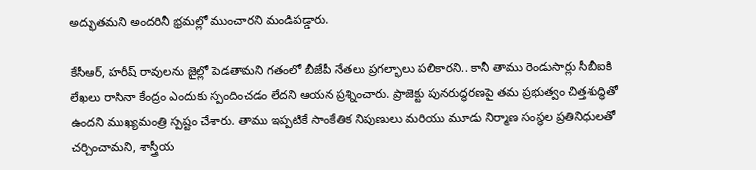అద్భుతమని అందరినీ భ్రమల్లో ముంచారని మండిప‌డ్డారు.

కేసీఆర్, హరీష్ రావులను జైల్లో పెడతామని గతంలో బీజేపీ నేతలు ప్రగల్భాలు పలికారని.. కానీ తాము రెండుసార్లు సీబీఐకి లేఖలు రాసినా కేంద్రం ఎందుకు స్పందించడం లేదని ఆయన ప్రశ్నించారు. ప్రాజెక్టు పునరుద్ధరణపై తమ ప్రభుత్వం చిత్తశుద్ధితో ఉందని ముఖ్యమంత్రి స్పష్టం చేశారు. తాము ఇప్పటికే సాంకేతిక నిపుణులు మరియు మూడు నిర్మాణ సంస్థల ప్రతినిధులతో చర్చించామని, శాస్త్రీయ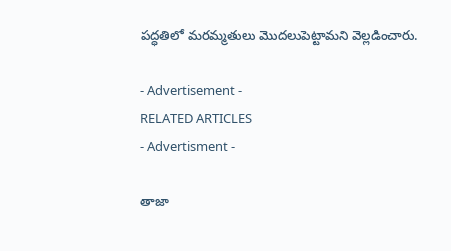పద్ధతిలో మరమ్మతులు మొదలుపెట్టామని వెల్లడించారు.

- Advertisement -
RELATED ARTICLES
- Advertisment -

తాజా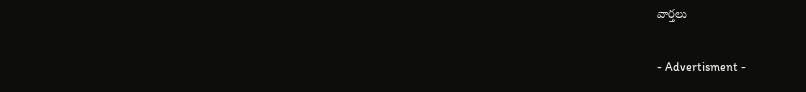వార్తలు

- Advertisment -